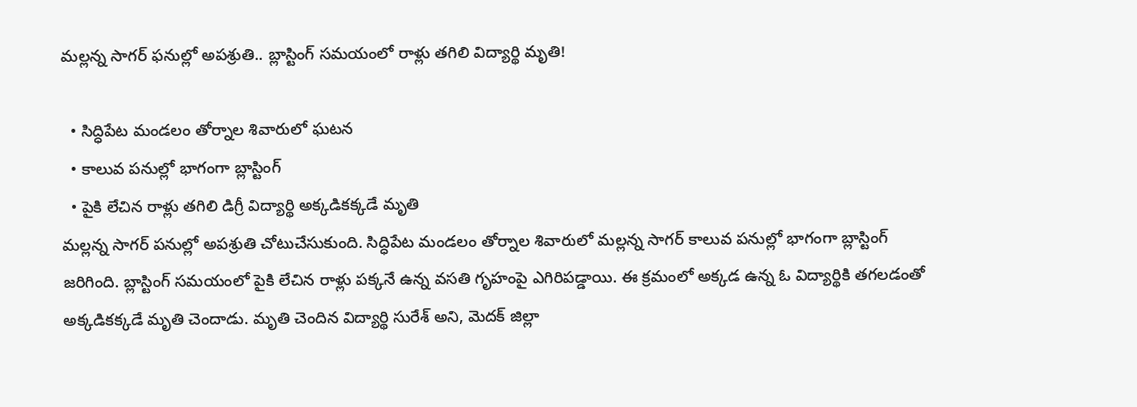మల్లన్న సాగర్ ఫనుల్లో అపశ్రుతి.. బ్లాస్టింగ్ సమయంలో రాళ్లు తగిలి విద్యార్థి మృతి!

  • సిద్ధిపేట మండలం తోర్నాల శివారులో ఘటన
  • కాలువ పనుల్లో భాగంగా బ్లాస్టింగ్
  • పైకి లేచిన రాళ్లు తగిలి డిగ్రీ విద్యార్థి అక్కడికక్కడే మృతి
మల్లన్న సాగర్ పనుల్లో అపశ్రుతి చోటుచేసుకుంది. సిద్ధిపేట మండలం తోర్నాల శివారులో మల్లన్న సాగర్ కాలువ పనుల్లో భాగంగా బ్లాస్టింగ్ జరిగింది. బ్లాస్టింగ్ సమయంలో పైకి లేచిన రాళ్లు పక్కనే ఉన్న వసతి గృహంపై ఎగిరిపడ్డాయి. ఈ క్రమంలో అక్కడ ఉన్న ఓ విద్యార్థికి తగలడంతో అక్కడికక్కడే మృతి చెందాడు. మృతి చెందిన విద్యార్థి సురేశ్ అని, మెదక్ జిల్లా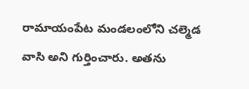రామాయంపేట మండలంలోని చల్మెడ వాసి అని గుర్తించారు. అతను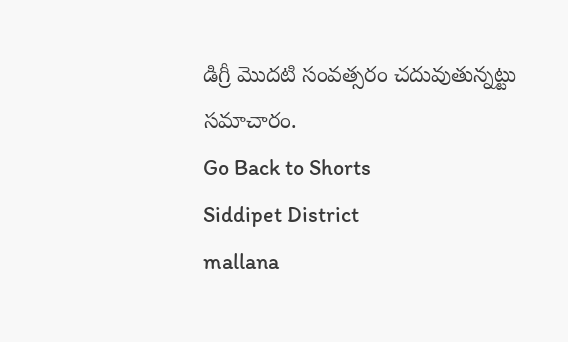డిగ్రీ మొదటి సంవత్సరం చదువుతున్నట్టు సమాచారం.
Go Back to Shorts
Siddipet District
mallana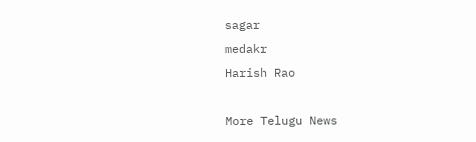sagar
medakr
Harish Rao

More Telugu News